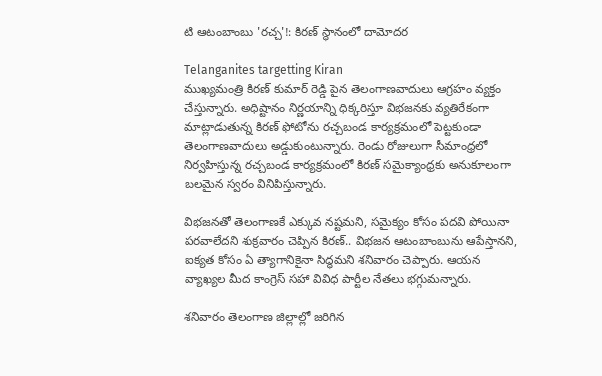టి ఆటంబాంబు 'రచ్చ'!: కిరణ్ స్థానంలో దామోదర

Telanganites targetting Kiran
ముఖ్యమంత్రి కిరణ్ కుమార్ రెడ్డి పైన తెలంగాణవాదులు ఆగ్రహం వ్యక్తం చేస్తున్నారు. అధిష్టానం నిర్ణయాన్ని ధిక్కరిస్తూ విభజనకు వ్యతిరేకంగా మాట్లాడుతున్న కిరణ్ ఫోటోను రచ్చబండ కార్యక్రమంలో పెట్టకుండా తెలంగాణవాదులు అడ్డుకుంటున్నారు. రెండు రోజులుగా సీమాంధ్రలో నిర్వహిస్తున్న రచ్చబండ కార్యక్రమంలో కిరణ్ సమైక్యాంధ్రకు అనుకూలంగా బలమైన స్వరం వినిపిస్తున్నారు.

విభజనతో తెలంగాణకే ఎక్కువ నష్టమని, సమైక్యం కోసం పదవి పోయినా పరవాలేదని శుక్రవారం చెప్పిన కిరణ్.. విభజన ఆటంబాంబును ఆపేస్తానని, ఐక్యత కోసం ఏ త్యాగానికైనా సిద్ధమని శనివారం చెప్పారు. ఆయన వ్యాఖ్యల మీద కాంగ్రెస్ సహా వివిధ పార్టీల నేతలు భగ్గుమన్నారు.

శనివారం తెలంగాణ జిల్లాల్లో జరిగిన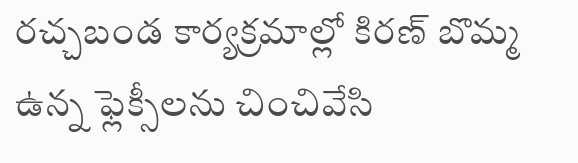రచ్చబండ కార్యక్రమాల్లో కిరణ్ బొమ్మ ఉన్న ఫ్లెక్సీలను చించివేసి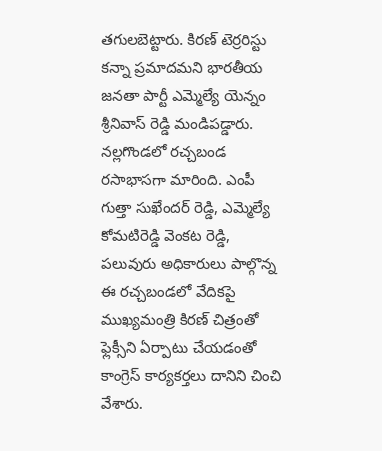తగులబెట్టారు. కిరణ్ టెర్రరిస్టు కన్నా ప్రమాదమని భారతీయ జనతా పార్టీ ఎమ్మెల్యే యెన్నం శ్రీనివాస్ రెడ్డి మండిపడ్డారు. నల్లగొండలో రచ్చబండ రసాభాసగా మారింది. ఎంపీ గుత్తా సుఖేందర్ రెడ్డి, ఎమ్మెల్యే కోమటిరెడ్డి వెంకట రెడ్డి, పలువురు అధికారులు పాల్గొన్న ఈ రచ్చబండలో వేదికపై ముఖ్యమంత్రి కిరణ్ చిత్రంతో ఫ్లెక్సీని ఏర్పాటు చేయడంతో కాంగ్రెస్ కార్యకర్తలు దానిని చించి వేశారు.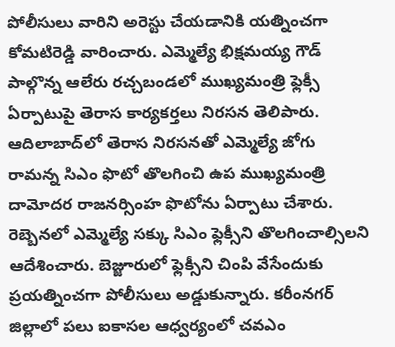పోలీసులు వారిని అరెస్టు చేయడానికి యత్నించగా కోమటిరెడ్డి వారించారు. ఎమ్మెల్యే భిక్షమయ్య గౌడ్ పాల్గొన్న ఆలేరు రచ్చబండలో ముఖ్యమంత్రి ఫ్లెక్సీ ఏర్పాటుపై తెరాస కార్యకర్తలు నిరసన తెలిపారు. ఆదిలాబాద్‌లో తెరాస నిరసనతో ఎమ్మెల్యే జోగు రామన్న సిఎం ఫొటో తొలగించి ఉప ముఖ్యమంత్రి దామోదర రాజనర్సింహ ఫొటోను ఏర్పాటు చేశారు. రెబ్బెనలో ఎమ్మెల్యే సక్కు సిఎం ఫ్లెక్సీని తొలగించాల్సిలని ఆదేశించారు. బెజ్జూరులో ఫ్లెక్సీని చింపి వేసేందుకు ప్రయత్నించగా పోలీసులు అడ్డుకున్నారు. కరీంనగర్ జిల్లాలో పలు ఐకాసల ఆధ్వర్యంలో చవఎం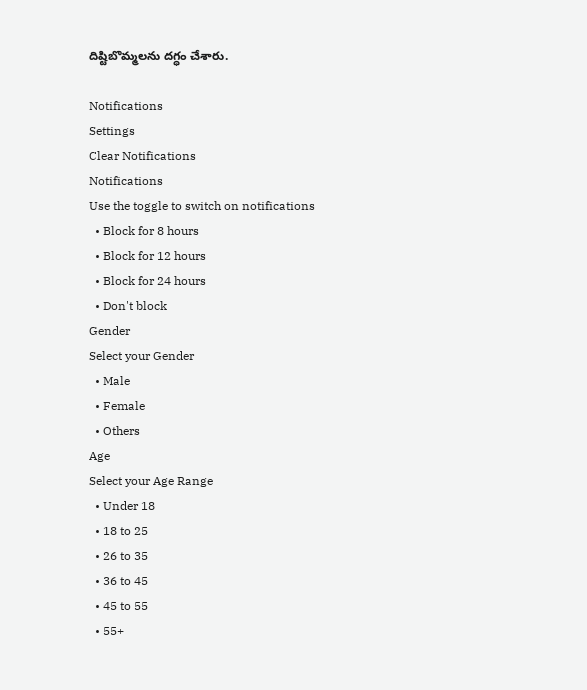దిష్టిబొమ్మలను దగ్ధం చేశారు.

Notifications
Settings
Clear Notifications
Notifications
Use the toggle to switch on notifications
  • Block for 8 hours
  • Block for 12 hours
  • Block for 24 hours
  • Don't block
Gender
Select your Gender
  • Male
  • Female
  • Others
Age
Select your Age Range
  • Under 18
  • 18 to 25
  • 26 to 35
  • 36 to 45
  • 45 to 55
  • 55+